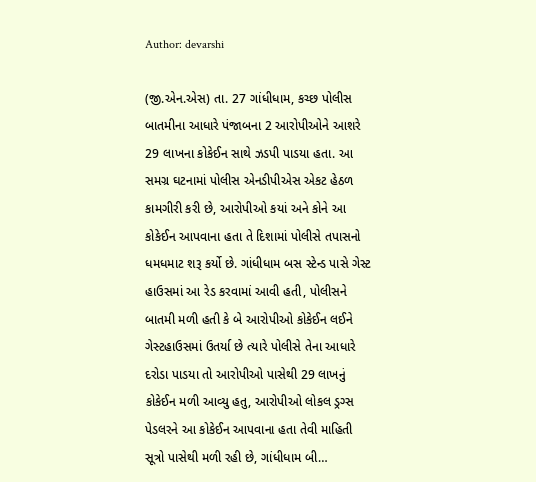Author: devarshi

(જી.એન.એસ) તા. 27 ગાંધીધામ, કચ્છ પોલીસ બાતમીના આધારે પંજાબના 2 આરોપીઓને આશરે 29 લાખના કોકેઈન સાથે ઝડપી પાડયા હતા. આ સમગ્ર ઘટનામાં પોલીસ એનડીપીએસ એકટ હેઠળ કામગીરી કરી છે, આરોપીઓ કયાં અને કોને આ કોકેઈન આપવાના હતા તે દિશામાં પોલીસે તપાસનો ધમધમાટ શરૂ કર્યો છે. ગાંધીધામ બસ સ્ટેન્ડ પાસે ગેસ્ટ હાઉસમાં આ રેડ કરવામાં આવી હતી, પોલીસને બાતમી મળી હતી કે બે આરોપીઓ કોકેઈન લઈને ગેસ્ટહાઉસમાં ઉતર્યા છે ત્યારે પોલીસે તેના આધારે દરોડા પાડયા તો આરોપીઓ પાસેથી 29 લાખનું કોકેઈન મળી આવ્યુ હતુ, આરોપીઓ લોકલ ડ્રગ્સ પેડલરને આ કોકેઈન આપવાના હતા તેવી માહિતી સૂત્રો પાસેથી મળી રહી છે, ગાંધીધામ બી…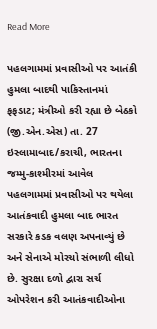Read More

પહલગામમાં પ્રવાસીઓ પર આતંકી હુમલા બાદથી પાકિસ્તાનમાં ફફડાટ; મંત્રીઓ કરી રહ્યા છે બેઠકો (જી.એન.એસ) તા. 27 ઇસ્લામાબાદ/કરાચી, ભારતના જમ્મુ-કાશ્મીરમાં આવેલ પહલગામમાં પ્રવાસીઓ પર થયેલા આતંકવાદી હુમલા બાદ ભારત સરકારે કડક વલણ અપનાવ્યું છે અને સેનાએ મોરચો સંભાળી લીધો છે. સુરક્ષા દળો દ્વારા સર્ચ ઓપરેશન કરી આતંકવાદીઓના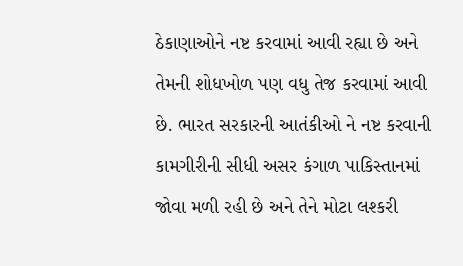ઠેકાણાઓને નષ્ટ કરવામાં આવી રહ્યા છે અને તેમની શોધખોળ પણ વધુ તેજ કરવામાં આવી છે. ભારત સરકારની આતંકીઓ ને નષ્ટ કરવાની કામગીરીની સીધી અસર કંગાળ પાકિસ્તાનમાં જોવા મળી રહી છે અને તેને મોટા લશ્કરી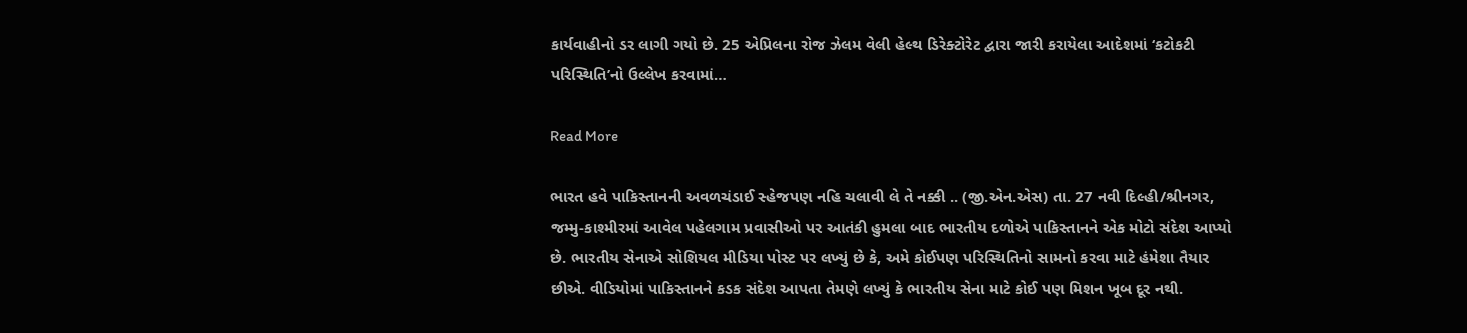કાર્યવાહીનો ડર લાગી ગયો છે. 25 એપ્રિલના રોજ ઝેલમ વેલી હેલ્થ ડિરેક્ટોરેટ દ્વારા જારી કરાયેલા આદેશમાં ‘કટોકટી પરિસ્થિતિ’નો ઉલ્લેખ કરવામાં…

Read More

ભારત હવે પાકિસ્તાનની અવળચંડાઈ સ્હેજપણ નહિ ચલાવી લે તે નક્કી .. (જી.એન.એસ) તા. 27 નવી દિલ્હી/શ્રીનગર, જમ્મુ-કાશ્મીરમાં આવેલ પહેલગામ પ્રવાસીઓ પર આતંકી હુમલા બાદ ભારતીય દળોએ પાકિસ્તાનને એક મોટો સંદેશ આપ્યો છે. ભારતીય સેનાએ સોશિયલ મીડિયા પોસ્ટ પર લખ્યું છે કે, અમે કોઈપણ પરિસ્થિતિનો સામનો કરવા માટે હંમેશા તૈયાર છીએ. વીડિયોમાં પાકિસ્તાનને કડક સંદેશ આપતા તેમણે લખ્યું કે ભારતીય સેના માટે કોઈ પણ મિશન ખૂબ દૂર નથી.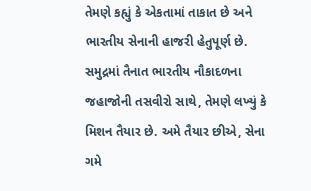તેમણે કહ્યું કે એકતામાં તાકાત છે અને ભારતીય સેનાની હાજરી હેતુપૂર્ણ છે. સમુદ્રમાં તૈનાત ભારતીય નૌકાદળના જહાજોની તસવીરો સાથે, તેમણે લખ્યું કે મિશન તૈયાર છે. અમે તૈયાર છીએ, સેના ગમે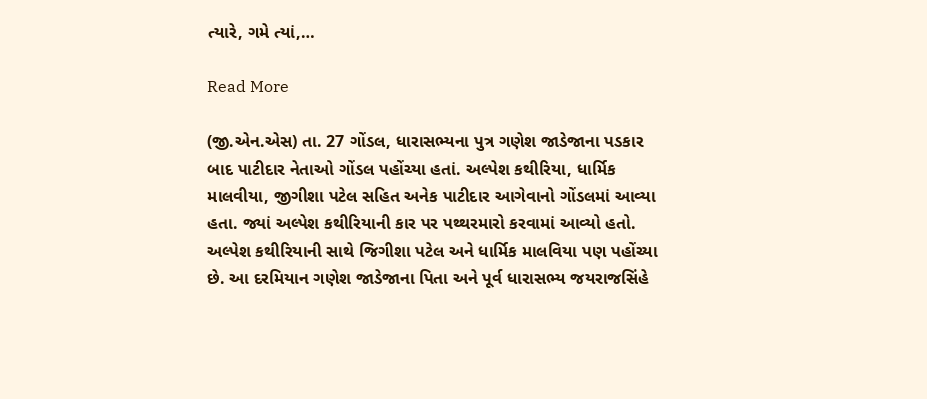ત્યારે, ગમે ત્યાં,…

Read More

(જી.એન.એસ) તા. 27 ગોંડલ, ધારાસભ્યના પુત્ર ગણેશ જાડેજાના પડકાર બાદ પાટીદાર નેતાઓ ગોંડલ પહોંચ્યા હતાં. અલ્પેશ કથીરિયા, ધાર્મિક માલવીયા, જીગીશા પટેલ સહિત અનેક પાટીદાર આગેવાનો ગોંડલમાં આવ્યા હતા. જ્યાં અલ્પેશ કથીરિયાની કાર પર પથ્થરમારો કરવામાં આવ્યો હતો. અલ્પેશ કથીરિયાની સાથે જિગીશા પટેલ અને ધાર્મિક માલવિયા પણ પહોંચ્યા છે. આ દરમિયાન ગણેશ જાડેજાના પિતા અને પૂર્વ ધારાસભ્ય જયરાજસિંહે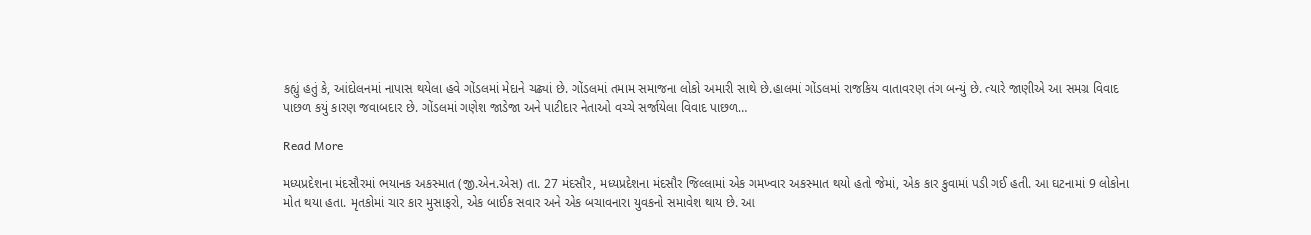કહ્યું હતું કે, આંદોલનમાં નાપાસ થયેલા હવે ગોંડલમાં મેદાને ચઢ્યાં છે. ગોંડલમાં તમામ સમાજના લોકો અમારી સાથે છે.હાલમાં ગોંડલમાં રાજકિય વાતાવરણ તંગ બન્યું છે. ત્યારે જાણીએ આ સમગ્ર વિવાદ પાછળ કયું કારણ જવાબદાર છે. ગોંડલમાં ગણેશ જાડેજા અને પાટીદાર નેતાઓ વચ્ચે સર્જાયેલા વિવાદ પાછળ…

Read More

મધ્યપ્રદેશના મંદસૌરમાં ભયાનક અકસ્માત (જી.એન.એસ) તા. 27 મંદસૌર, મધ્યપ્રદેશના મંદસૌર જિલ્લામાં એક ગમખ્વાર અકસ્માત થયો હતો જેમાં, એક કાર કુવામાં પડી ગઈ હતી. આ ઘટનામાં 9 લોકોના મોત થયા હતા. મૃતકોમાં ચાર કાર મુસાફરો, એક બાઈક સવાર અને એક બચાવનારા યુવકનો સમાવેશ થાય છે. આ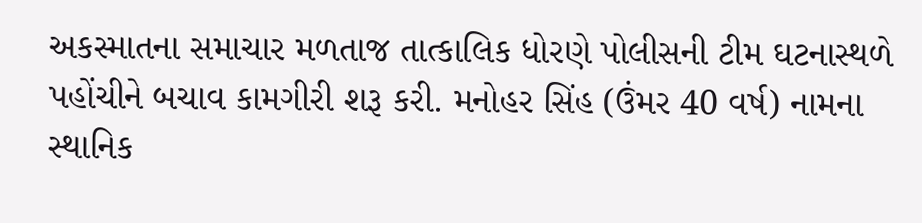અકસ્માતના સમાચાર મળતાજ તાત્કાલિક ધોરણે પોલીસની ટીમ ઘટનાસ્થળે પહોંચીને બચાવ કામગીરી શરૂ કરી. મનોહર સિંહ (ઉંમર 40 વર્ષ) નામના સ્થાનિક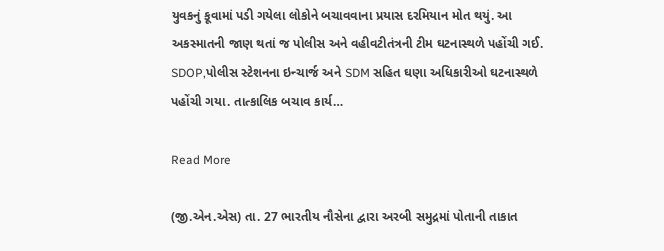યુવકનું કૂવામાં પડી ગયેલા લોકોને બચાવવાના પ્રયાસ દરમિયાન મોત થયું. આ અકસ્માતની જાણ થતાં જ પોલીસ અને વહીવટીતંત્રની ટીમ ઘટનાસ્થળે પહોંચી ગઈ. SDOP,પોલીસ સ્ટેશનના ઇન્ચાર્જ અને SDM સહિત ઘણા અધિકારીઓ ઘટનાસ્થળે પહોંચી ગયા. તાત્કાલિક બચાવ કાર્ય…

Read More

(જી.એન.એસ) તા. 27 ભારતીય નૌસેના દ્વારા અરબી સમુદ્રમાં પોતાની તાકાત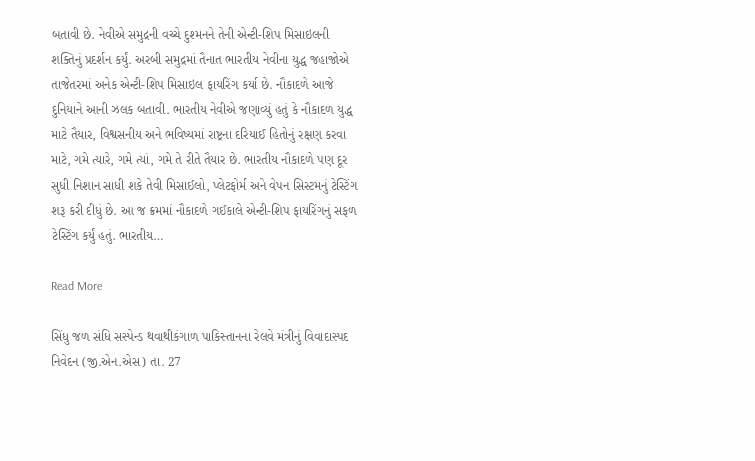બતાવી છે. નેવીએ સમુદ્રની વચ્ચે દુશ્મનને તેની એન્ટી-શિપ મિસાઇલની શક્તિનું પ્રદર્શન કર્યું. અરબી સમુદ્રમાં તૈનાત ભારતીય નેવીના યુદ્ધ જહાજોએ તાજેતરમાં અનેક એન્ટી-શિપ મિસાઇલ ફાયરિંગ કર્યા છે. નૌકાદળે આજે દુનિયાને આની ઝલક બતાવી. ભારતીય નેવીએ જણાવ્યું હતું કે નૌકાદળ યુદ્ધ માટે તૈયાર, વિશ્વસનીય અને ભવિષ્યમાં રાષ્ટ્રના દરિયાઈ હિતોનું રક્ષણ કરવા માટે, ગમે ત્યારે, ગમે ત્યાં, ગમે તે રીતે તૈયાર છે. ભારતીય નૌકાદળે પણ દૂર સુધી નિશાન સાધી શકે તેવી મિસાઈલો, પ્લેટફોર્મ અને વેપન સિસ્ટમનું ટેસ્ટિંગ શરૂ કરી દીધું છે. આ જ ક્રમમાં નૌકાદળે ગઈકાલે એન્ટી-શિપ ફાયરિંગનું સફળ ટેસ્ટિંગ કર્યું હતું. ભારતીય…

Read More

સિંધુ જળ સંધિ સસ્પેન્ડ થવાથીકંગાળ પાકિસ્તાનના રેલવે મંત્રીનું વિવાદાસ્પદ નિવેદન (જી.એન.એસ) તા. 27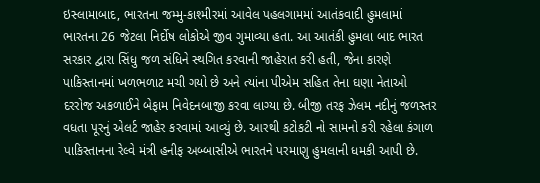ઇસ્લામાબાદ, ભારતના જમ્મુ-કાશ્મીરમાં આવેલ પહલગામમાં આતંકવાદી હુમલામાં ભારતના 26 જેટલા નિર્દોષ લોકોએ જીવ ગુમાવ્યા હતા. આ આતંકી હુમલા બાદ ભારત સરકાર દ્વારા સિંધુ જળ સંધિને સ્થગિત કરવાની જાહેરાત કરી હતી, જેના કારણે પાકિસ્તાનમાં ખળભળાટ મચી ગયો છે અને ત્યાંના પીએમ સહિત તેના ઘણા નેતાઓ દરરોજ અકળાઈને બેફામ નિવેદનબાજી કરવા લાગ્યા છે. બીજી તરફ ઝેલમ નદીનું જળસ્તર વધતા પૂરનું એલર્ટ જાહેર કરવામાં આવ્યું છે. આરથી કટોકટી નો સામનો કરી રહેલા કંગાળ પાકિસ્તાનના રેલ્વે મંત્રી હનીફ અબ્બાસીએ ભારતને પરમાણુ હુમલાની ધમકી આપી છે.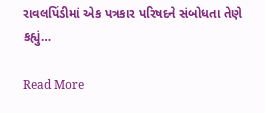રાવલપિંડીમાં એક પત્રકાર પરિષદને સંબોધતા તેણે કહ્યું…

Read More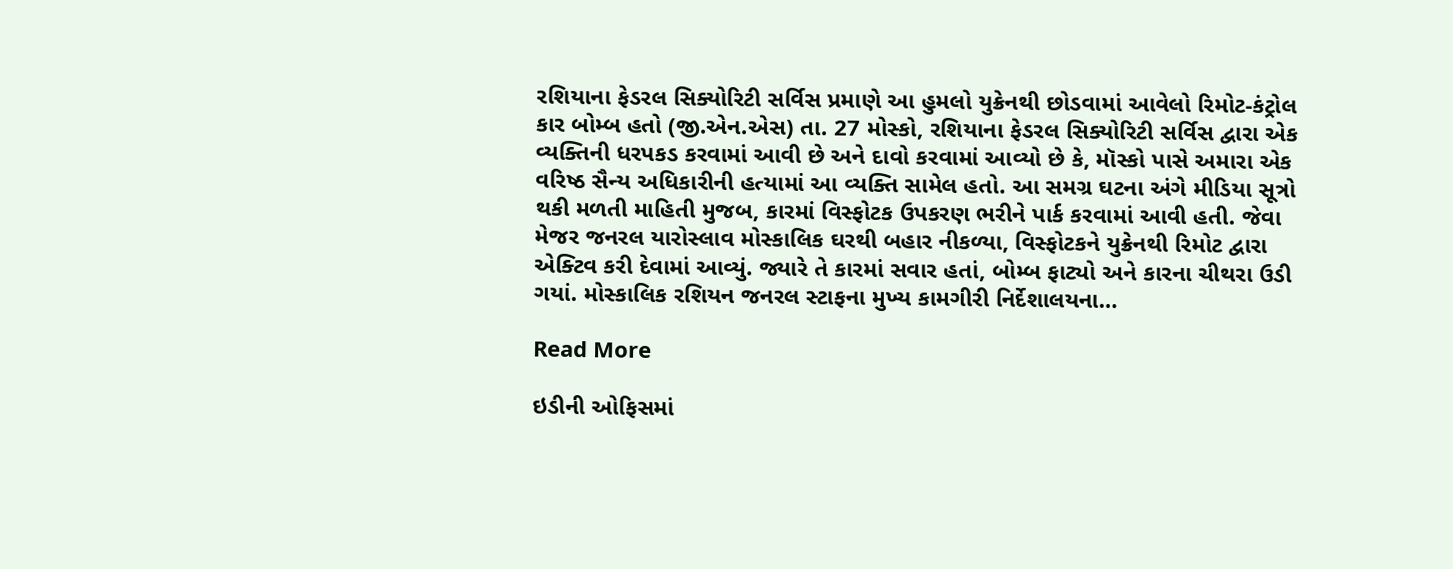રશિયાના ફેડરલ સિક્યોરિટી સર્વિસ પ્રમાણે આ હુમલો યુક્રેનથી છોડવામાં આવેલો રિમોટ-કંટ્રોલ કાર બોમ્બ હતો (જી.એન.એસ) તા. 27 મોસ્કો, રશિયાના ફેડરલ સિક્યોરિટી સર્વિસ દ્વારા એક વ્યક્તિની ધરપકડ કરવામાં આવી છે અને દાવો કરવામાં આવ્યો છે કે, મૉસ્કો પાસે અમારા એક વરિષ્ઠ સૈન્ય અધિકારીની હત્યામાં આ વ્યક્તિ સામેલ હતો. આ સમગ્ર ઘટના અંગે મીડિયા સૂત્રો થકી મળતી માહિતી મુજબ, કારમાં વિસ્ફોટક ઉપકરણ ભરીને પાર્ક કરવામાં આવી હતી. જેવા મેજર જનરલ યારોસ્લાવ મોસ્કાલિક ઘરથી બહાર નીકળ્યા, વિસ્ફોટકને યુક્રેનથી રિમોટ દ્વારા એક્ટિવ કરી દેવામાં આવ્યું. જ્યારે તે કારમાં સવાર હતાં, બોમ્બ ફાટ્યો અને કારના ચીથરા ઉડી ગયાં. મોસ્કાલિક રશિયન જનરલ સ્ટાફના મુખ્ય કામગીરી નિર્દેશાલયના…

Read More

ઇડીની ઓફિસમાં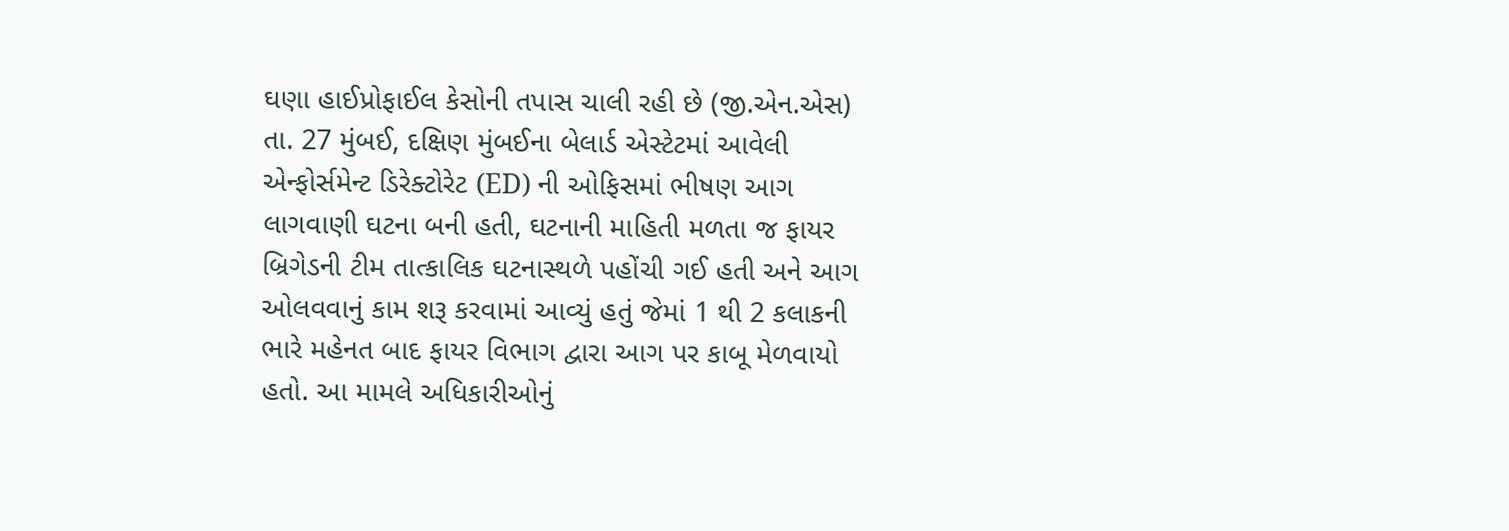ઘણા હાઈપ્રોફાઈલ કેસોની તપાસ ચાલી રહી છે (જી.એન.એસ) તા. 27 મુંબઈ, દક્ષિણ મુંબઈના બેલાર્ડ એસ્ટેટમાં આવેલી એન્ફોર્સમેન્ટ ડિરેક્ટોરેટ (ED) ની ઓફિસમાં ભીષણ આગ લાગવાણી ઘટના બની હતી, ઘટનાની માહિતી મળતા જ ફાયર બ્રિગેડની ટીમ તાત્કાલિક ઘટનાસ્થળે પહોંચી ગઈ હતી અને આગ ઓલવવાનું કામ શરૂ કરવામાં આવ્યું હતું જેમાં 1 થી 2 કલાકની ભારે મહેનત બાદ ફાયર વિભાગ દ્વારા આગ પર કાબૂ મેળવાયો હતો. આ મામલે અધિકારીઓનું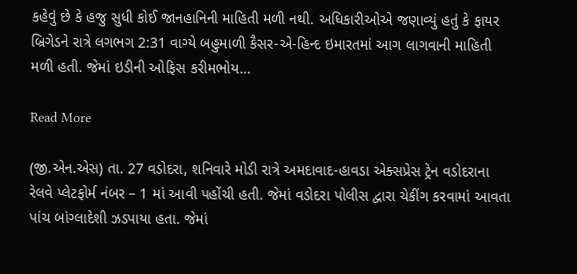કહેવું છે કે હજુ સુધી કોઈ જાનહાનિની માહિતી મળી નથી. અધિકારીઓએ જણાવ્યું હતું કે ફાયર બ્રિગેડને રાત્રે લગભગ 2:31 વાગ્યે બહુમાળી કૈસર-એ-હિન્દ ઇમારતમાં આગ લાગવાની માહિતી મળી હતી. જેમાં ઇડીની ઓફિસ કરીમભોય…

Read More

(જી.એન.એસ) તા. 27 વડોદરા, શનિવારે મોડી રાત્રે અમદાવાદ-હાવડા એક્સપ્રેસ ટ્રેન વડોદરાના રેલવે પ્લેટફોર્મ નંબર – 1 માં આવી પહોંચી હતી. જેમાં વડોદરા પોલીસ દ્વારા ચેકીંગ કરવામાં આવતા પાંચ બાંગ્લાદેશી ઝડપાયા હતા. જેમાં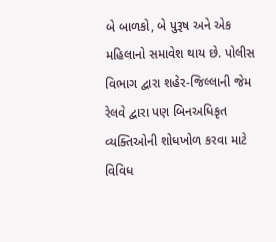બે બાળકો, બે પુરૂષ અને એક મહિલાનો સમાવેશ થાય છે. પોલીસ વિભાગ દ્વારા શહેર-જિલ્લાની જેમ રેલવે દ્વારા પણ બિનઅધિકૃત વ્યક્તિઓની શોધખોળ કરવા માટે વિવિધ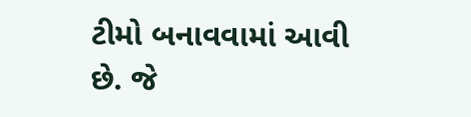ટીમો બનાવવામાં આવી છે. જે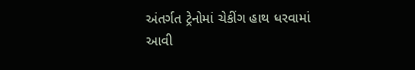અંતર્ગત ટ્રેનોમાં ચેકીંગ હાથ ધરવામાં આવી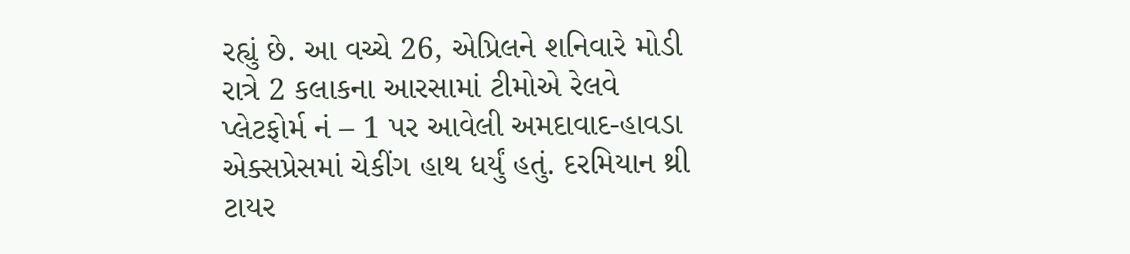રહ્યું છે. આ વચ્ચે 26, એપ્રિલને શનિવારે મોડી રાત્રે 2 કલાકના આરસામાં ટીમોએ રેલવે પ્લેટફોર્મ નં – 1 પર આવેલી અમદાવાદ-હાવડા એક્સપ્રેસમાં ચેકીંગ હાથ ધર્યું હતું. દરમિયાન થ્રી ટાયર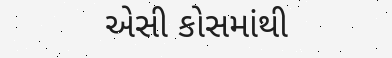એસી કોસમાંથી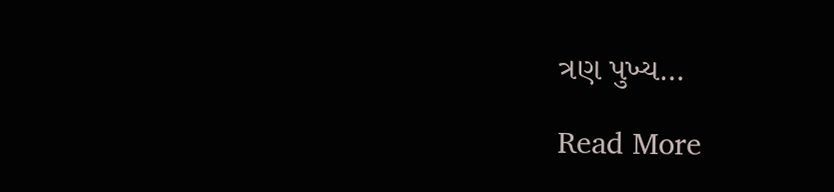ત્રણ પુખ્ય…

Read More